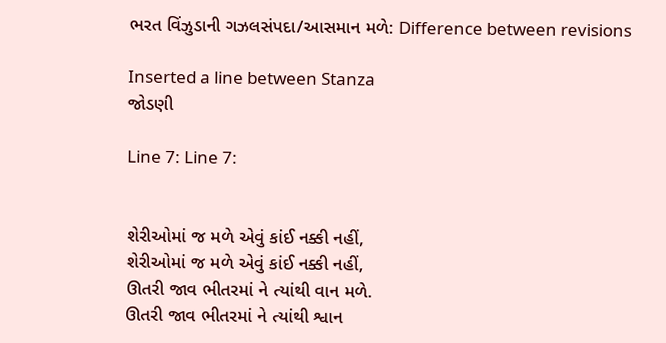ભરત વિંઝુડાની ગઝલસંપદા/આસમાન મળે: Difference between revisions

Inserted a line between Stanza
જોડણી

Line 7: Line 7:


શેરીઓમાં જ મળે એવું કાંઈ નક્કી નહીં,
શેરીઓમાં જ મળે એવું કાંઈ નક્કી નહીં,
ઊતરી જાવ ભીતરમાં ને ત્યાંથી વાન મળે.
ઊતરી જાવ ભીતરમાં ને ત્યાંથી શ્વાન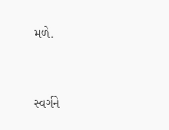મળે.


સ્વર્ગને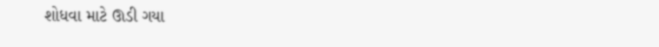શોધવા માટે ઊડી ગયા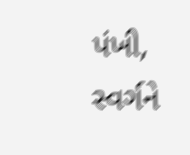પંખી,
સ્વર્ગને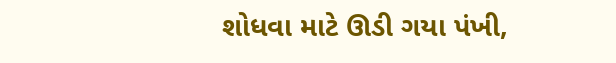શોધવા માટે ઊડી ગયા પંખી,